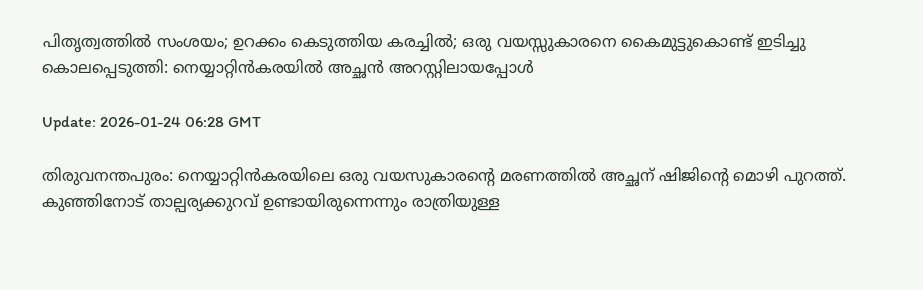പിതൃത്വത്തില്‍ സംശയം; ഉറക്കം കെടുത്തിയ കരച്ചില്‍; ഒരു വയസ്സുകാരനെ കൈമുട്ടുകൊണ്ട് ഇടിച്ചു കൊലപ്പെടുത്തി: നെയ്യാറ്റിന്‍കരയില്‍ അച്ഛന്‍ അറസ്റ്റിലായപ്പോള്‍

Update: 2026-01-24 06:28 GMT

തിരുവനന്തപുരം: നെയ്യാറ്റിന്‍കരയിലെ ഒരു വയസുകാരന്റെ മരണത്തില്‍ അച്ഛന് ഷിജിന്റെ മൊഴി പുറത്ത്. കുഞ്ഞിനോട് താല്പര്യക്കുറവ് ഉണ്ടായിരുന്നെന്നും രാത്രിയുള്ള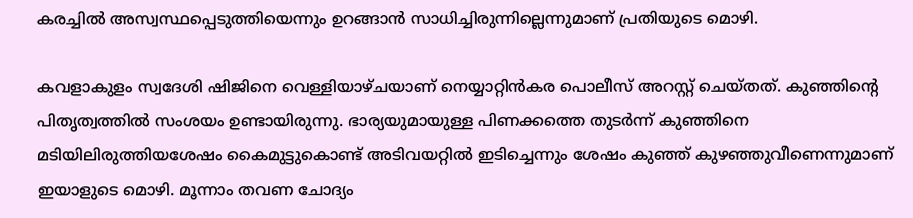കരച്ചില്‍ അസ്വസ്ഥപ്പെടുത്തിയെന്നും ഉറങ്ങാന്‍ സാധിച്ചിരുന്നില്ലെന്നുമാണ് പ്രതിയുടെ മൊഴി.

കവളാകുളം സ്വദേശി ഷിജിനെ വെള്ളിയാഴ്ചയാണ് നെയ്യാറ്റിന്‍കര പൊലീസ് അറസ്റ്റ് ചെയ്തത്. കുഞ്ഞിന്റെ പിതൃത്വത്തില്‍ സംശയം ഉണ്ടായിരുന്നു. ഭാര്യയുമായുള്ള പിണക്കത്തെ തുടര്‍ന്ന് കുഞ്ഞിനെ മടിയിലിരുത്തിയശേഷം കൈമുട്ടുകൊണ്ട് അടിവയറ്റില്‍ ഇടിച്ചെന്നും ശേഷം കുഞ്ഞ് കുഴഞ്ഞുവീണെന്നുമാണ് ഇയാളുടെ മൊഴി. മൂന്നാം തവണ ചോദ്യം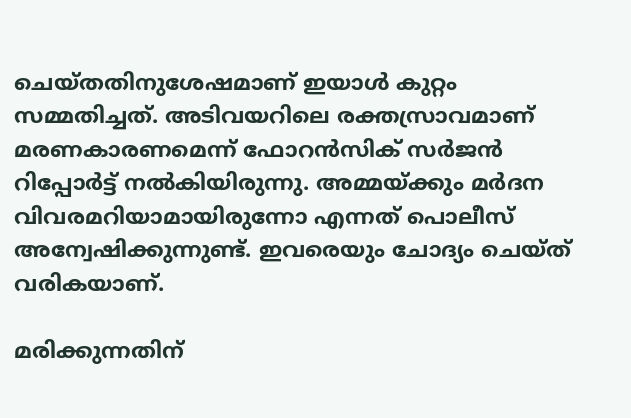ചെയ്തതിനുശേഷമാണ് ഇയാള്‍ കുറ്റം സമ്മതിച്ചത്. അടിവയറിലെ രക്തസ്രാവമാണ് മരണകാരണമെന്ന് ഫോറന്‍സിക് സര്‍ജന്‍ റിപ്പോര്‍ട്ട് നല്‍കിയിരുന്നു. അമ്മയ്ക്കും മര്‍ദന വിവരമറിയാമായിരുന്നോ എന്നത് പൊലീസ് അന്വേഷിക്കുന്നുണ്ട്. ഇവരെയും ചോദ്യം ചെയ്ത് വരികയാണ്.

മരിക്കുന്നതിന്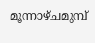മൂന്നാഴ്ചമുമ്പ്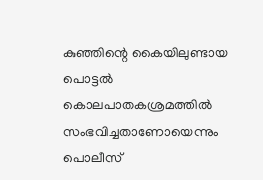കുഞ്ഞിന്റെ കൈയിലുണ്ടായ പൊട്ടല്‍ കൊലപാതകശ്രമത്തില്‍ സംഭവിച്ചതാണോയെന്നും പൊലീസ്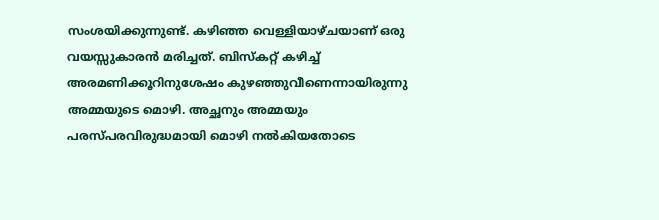സംശയിക്കുന്നുണ്ട്. കഴിഞ്ഞ വെള്ളിയാഴ്ചയാണ് ഒരു വയസ്സുകാരന്‍ മരിച്ചത്. ബിസ്‌കറ്റ് കഴിച്ച് അരമണിക്കൂറിനുശേഷം കുഴഞ്ഞുവീണെന്നായിരുന്നു അമ്മയുടെ മൊഴി. അച്ഛനും അമ്മയും പരസ്പരവിരുദ്ധമായി മൊഴി നല്‍കിയതോടെ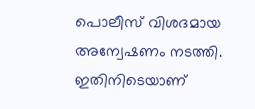പൊലീസ് വിശദമായ അന്വേഷണം നടത്തി. ഇതിനിടെയാണ്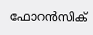ഫോറന്‍സിക്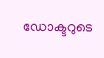ഡോക്ടറുടെ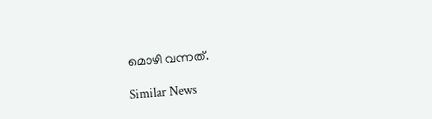മൊഴി വന്നത്.

Similar News